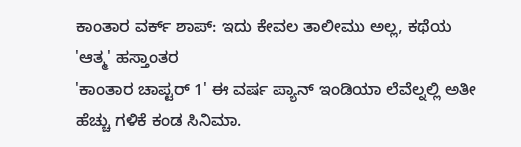ಕಾಂತಾರ ವರ್ಕ್ ಶಾಪ್: ಇದು ಕೇವಲ ತಾಲೀಮು ಅಲ್ಲ, ಕಥೆಯ 'ಆತ್ಮ' ಹಸ್ತಾಂತರ
'ಕಾಂತಾರ ಚಾಪ್ಟರ್ 1' ಈ ವರ್ಷ ಪ್ಯಾನ್ ಇಂಡಿಯಾ ಲೆವೆಲ್ನಲ್ಲಿ ಅತೀ ಹೆಚ್ಚು ಗಳಿಕೆ ಕಂಡ ಸಿನಿಮಾ.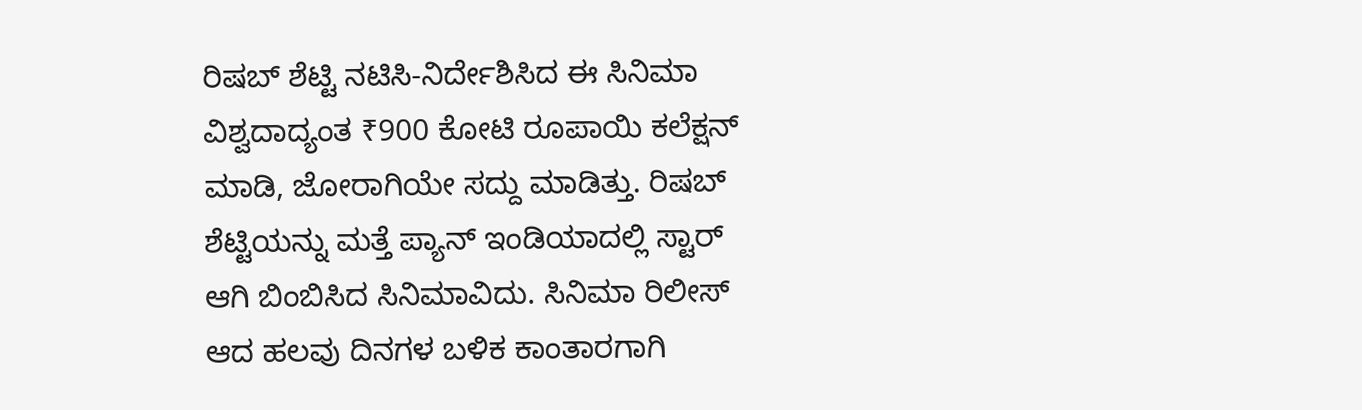ರಿಷಬ್ ಶೆಟ್ಟಿ ನಟಿಸಿ-ನಿರ್ದೇಶಿಸಿದ ಈ ಸಿನಿಮಾ ವಿಶ್ವದಾದ್ಯಂತ ₹900 ಕೋಟಿ ರೂಪಾಯಿ ಕಲೆಕ್ಷನ್ ಮಾಡಿ, ಜೋರಾಗಿಯೇ ಸದ್ದು ಮಾಡಿತ್ತು. ರಿಷಬ್ ಶೆಟ್ಟಿಯನ್ನು ಮತ್ತೆ ಪ್ಯಾನ್ ಇಂಡಿಯಾದಲ್ಲಿ ಸ್ಟಾರ್ ಆಗಿ ಬಿಂಬಿಸಿದ ಸಿನಿಮಾವಿದು. ಸಿನಿಮಾ ರಿಲೀಸ್ ಆದ ಹಲವು ದಿನಗಳ ಬಳಿಕ ಕಾಂತಾರಗಾಗಿ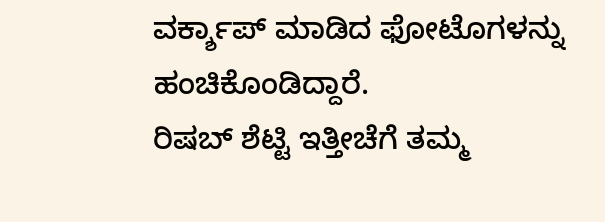ವರ್ಕ್ಶಾಪ್ ಮಾಡಿದ ಫೋಟೊಗಳನ್ನು ಹಂಚಿಕೊಂಡಿದ್ದಾರೆ.
ರಿಷಬ್ ಶೆಟ್ಟಿ ಇತ್ತೀಚೆಗೆ ತಮ್ಮ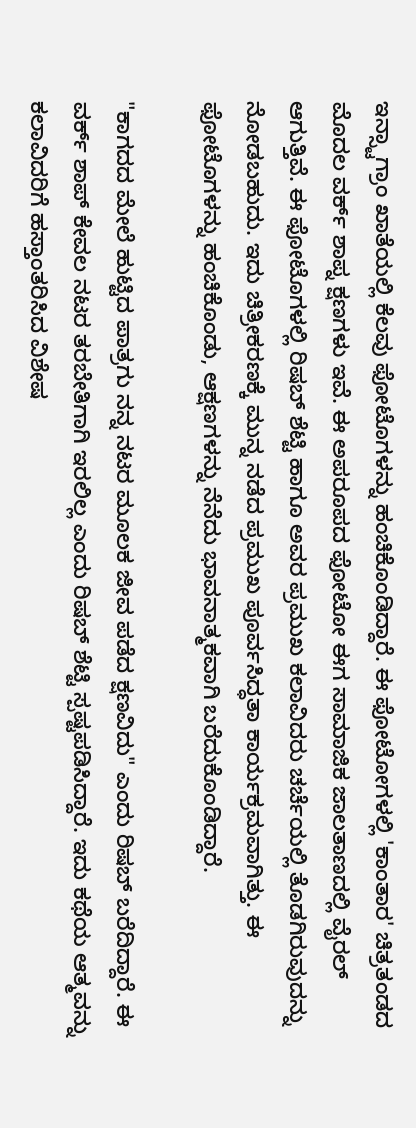ಇನ್ಸ್ಟಾಗ್ರಾಂ ಖಾತೆಯಲ್ಲಿ ಕೆಲವು ಫೋಟೊಗಳನ್ನು ಹಂಚಿಕೊಂಡಿದ್ದಾರೆ. ಈ ಫೋಟೋಗಳಲ್ಲಿ 'ಕಾಂತಾರ' ಚಿತ್ರತಂಡದ ಮೊದಲ ವರ್ಕ್ ಶಾಪ್ನ ಕ್ಷಣಗಳು ಇವೆ. ಈ ಅಪರೂಪದ ಫೋಟೋ ಈಗ ಸಾಮಾಜಿಕ ಜಾಲತಾಣದಲ್ಲಿ ವೈರಲ್ ಆಗುತ್ತಿವೆ. ಈ ಫೋಟೊಗಳಲ್ಲಿ ರಿಷಬ್ ಶೆಟ್ಟಿ ಹಾಗೂ ಅವರ ಪ್ರಮುಖ ಕಲಾವಿದರು ಚರ್ಚೆಯಲ್ಲಿ ತೊಡಗಿರುವುದನ್ನು ನೋಡಬಹುದು. ಇದು ಚಿತ್ರೀಕರಣಕ್ಕೆ ಮುನ್ನ ನಡೆದ ಪ್ರಮುಖ ಪೂರ್ವಸಿದ್ಧತಾ ಕಾರ್ಯಕ್ರಮವಾಗಿತ್ತು. ಈ ಫೋಟೊಗಳನ್ನು ಹಂಚಿಕೊಂಡು, ಆಕ್ಷಣಗಳನ್ನು ನೆನೆದು ಭಾವನಾತ್ಮಕವಾಗಿ ಬರೆದುಕೊಂಡಿದ್ದಾರೆ.

"ಕಾಗದದ ಮೇಲೆ ಹುಟ್ಟಿದ ಪಾತ್ರಗು ನನ್ನ ನಟರ ಮೂಲಕ ಜೀವ ಪಡೆದ ಕ್ಷಣವಿದು" ಎಂದು ರಿಷಬ್ ಬರೆದಿದ್ದಾರೆ. ಈ ವರ್ಕ್ ಶಾಪ್ ಕೇವಲ ನಟರ ತರಬೇತಿಗಾಗಿ ಇರಲಿಲ್ಲ ಎಂದು ರಿಷಬ್ ಶೆಟ್ಟಿ ಸ್ಪಷ್ಟಪಡಿಸಿದ್ದಾರೆ. ಇದು ಕಥೆಯ ಆತ್ಮವನ್ನು ಕಲಾವಿದರಿಗೆ ಹಸ್ತಾಂತರಿಸಿದ ವಿಶೇಷ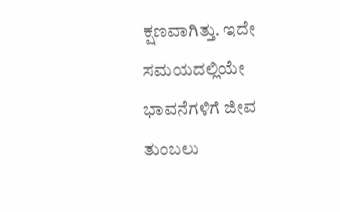ಕ್ಷಣವಾಗಿತ್ತು. ಇದೇ ಸಮಯದಲ್ಲಿಯೇ ಭಾವನೆಗಳಿಗೆ ಜೀವ ತುಂಬಲು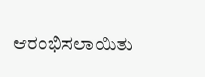ಆರಂಭಿಸಲಾಯಿತು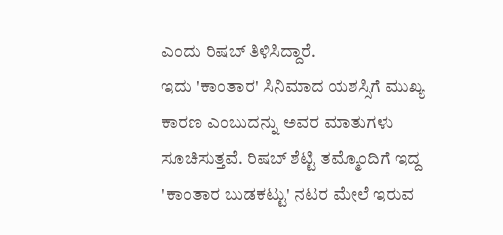ಎಂದು ರಿಷಬ್ ತಿಳಿಸಿದ್ದಾರೆ.
ಇದು 'ಕಾಂತಾರ' ಸಿನಿಮಾದ ಯಶಸ್ಸಿಗೆ ಮುಖ್ಯ ಕಾರಣ ಎಂಬುದನ್ನು ಅವರ ಮಾತುಗಳು ಸೂಚಿಸುತ್ತವೆ. ರಿಷಬ್ ಶೆಟ್ಟಿ ತಮ್ಮೊಂದಿಗೆ ಇದ್ದ 'ಕಾಂತಾರ ಬುಡಕಟ್ಟು' ನಟರ ಮೇಲೆ ಇರುವ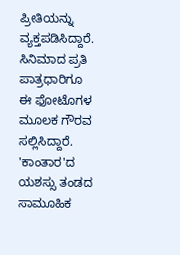ಪ್ರೀತಿಯನ್ನು ವ್ಯಕ್ತಪಡಿಸಿದ್ದಾರೆ. ಸಿನಿಮಾದ ಪ್ರತಿ ಪಾತ್ರಧಾರಿಗೂ ಈ ಫೋಟೊಗಳ ಮೂಲಕ ಗೌರವ ಸಲ್ಲಿಸಿದ್ದಾರೆ. 'ಕಾಂತಾರ'ದ ಯಶಸ್ಸು ತಂಡದ ಸಾಮೂಹಿಕ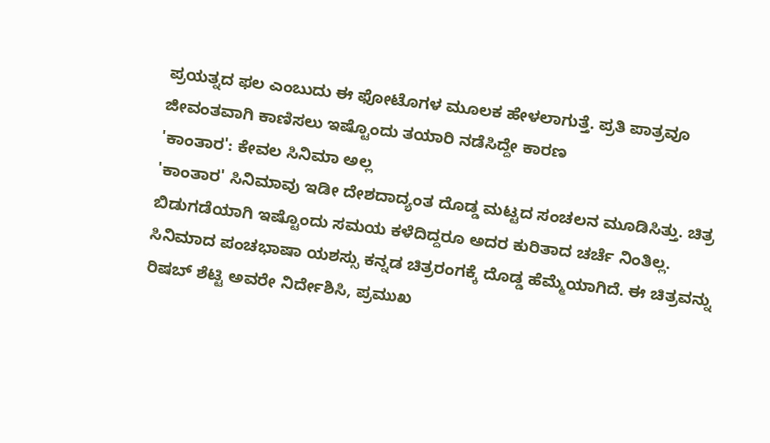ಪ್ರಯತ್ನದ ಫಲ ಎಂಬುದು ಈ ಫೋಟೊಗಳ ಮೂಲಕ ಹೇಳಲಾಗುತ್ತೆ. ಪ್ರತಿ ಪಾತ್ರವೂ ಜೀವಂತವಾಗಿ ಕಾಣಿಸಲು ಇಷ್ಟೊಂದು ತಯಾರಿ ನಡೆಸಿದ್ದೇ ಕಾರಣ
'ಕಾಂತಾರ': ಕೇವಲ ಸಿನಿಮಾ ಅಲ್ಲ
'ಕಾಂತಾರ' ಸಿನಿಮಾವು ಇಡೀ ದೇಶದಾದ್ಯಂತ ದೊಡ್ಡ ಮಟ್ಟದ ಸಂಚಲನ ಮೂಡಿಸಿತ್ತು. ಚಿತ್ರ ಬಿಡುಗಡೆಯಾಗಿ ಇಷ್ಟೊಂದು ಸಮಯ ಕಳೆದಿದ್ದರೂ ಅದರ ಕುರಿತಾದ ಚರ್ಚೆ ನಿಂತಿಲ್ಲ. ಸಿನಿಮಾದ ಪಂಚಭಾಷಾ ಯಶಸ್ಸು ಕನ್ನಡ ಚಿತ್ರರಂಗಕ್ಕೆ ದೊಡ್ಡ ಹೆಮ್ಮೆಯಾಗಿದೆ. ಈ ಚಿತ್ರವನ್ನು ರಿಷಬ್ ಶೆಟ್ಟಿ ಅವರೇ ನಿರ್ದೇಶಿಸಿ, ಪ್ರಮುಖ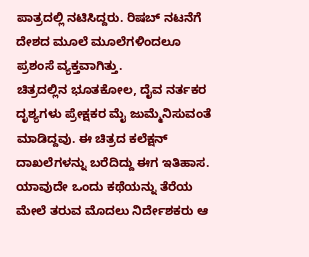ಪಾತ್ರದಲ್ಲಿ ನಟಿಸಿದ್ದರು. ರಿಷಬ್ ನಟನೆಗೆ ದೇಶದ ಮೂಲೆ ಮೂಲೆಗಳಿಂದಲೂ ಪ್ರಶಂಸೆ ವ್ಯಕ್ತವಾಗಿತ್ತು.
ಚಿತ್ರದಲ್ಲಿನ ಭೂತಕೋಲ, ದೈವ ನರ್ತಕರ ದೃಶ್ಯಗಳು ಪ್ರೇಕ್ಷಕರ ಮೈ ಜುಮ್ಮೆನಿಸುವಂತೆ ಮಾಡಿದ್ದವು. ಈ ಚಿತ್ರದ ಕಲೆಕ್ಷನ್ ದಾಖಲೆಗಳನ್ನು ಬರೆದಿದ್ದು ಈಗ ಇತಿಹಾಸ. ಯಾವುದೇ ಒಂದು ಕಥೆಯನ್ನು ತೆರೆಯ ಮೇಲೆ ತರುವ ಮೊದಲು ನಿರ್ದೇಶಕರು ಆ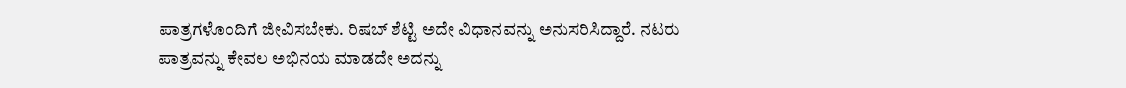ಪಾತ್ರಗಳೊಂದಿಗೆ ಜೀವಿಸಬೇಕು. ರಿಷಬ್ ಶೆಟ್ಟಿ ಅದೇ ವಿಧಾನವನ್ನು ಅನುಸರಿಸಿದ್ದಾರೆ. ನಟರು ಪಾತ್ರವನ್ನು ಕೇವಲ ಅಭಿನಯ ಮಾಡದೇ ಅದನ್ನು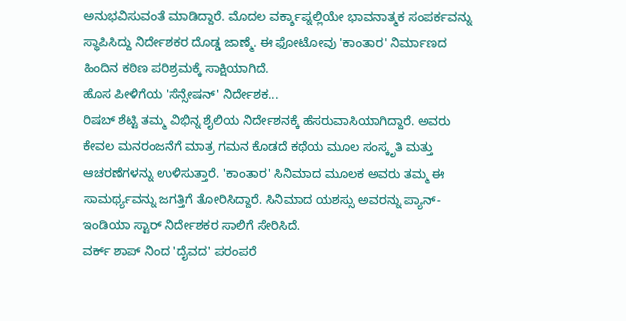ಅನುಭವಿಸುವಂತೆ ಮಾಡಿದ್ದಾರೆ. ಮೊದಲ ವರ್ಕ್ಶಾಪ್ನಲ್ಲಿಯೇ ಭಾವನಾತ್ಮಕ ಸಂಪರ್ಕವನ್ನು ಸ್ಥಾಪಿಸಿದ್ದು ನಿರ್ದೇಶಕರ ದೊಡ್ಡ ಜಾಣ್ಮೆ. ಈ ಫೋಟೋವು 'ಕಾಂತಾರ' ನಿರ್ಮಾಣದ ಹಿಂದಿನ ಕಠಿಣ ಪರಿಶ್ರಮಕ್ಕೆ ಸಾಕ್ಷಿಯಾಗಿದೆ.
ಹೊಸ ಪೀಳಿಗೆಯ 'ಸೆನ್ಸೇಷನ್' ನಿರ್ದೇಶಕ...
ರಿಷಬ್ ಶೆಟ್ಟಿ ತಮ್ಮ ವಿಭಿನ್ನ ಶೈಲಿಯ ನಿರ್ದೇಶನಕ್ಕೆ ಹೆಸರುವಾಸಿಯಾಗಿದ್ದಾರೆ. ಅವರು ಕೇವಲ ಮನರಂಜನೆಗೆ ಮಾತ್ರ ಗಮನ ಕೊಡದೆ ಕಥೆಯ ಮೂಲ ಸಂಸ್ಕೃತಿ ಮತ್ತು ಆಚರಣೆಗಳನ್ನು ಉಳಿಸುತ್ತಾರೆ. 'ಕಾಂತಾರ' ಸಿನಿಮಾದ ಮೂಲಕ ಅವರು ತಮ್ಮ ಈ ಸಾಮರ್ಥ್ಯವನ್ನು ಜಗತ್ತಿಗೆ ತೋರಿಸಿದ್ದಾರೆ. ಸಿನಿಮಾದ ಯಶಸ್ಸು ಅವರನ್ನು ಪ್ಯಾನ್-ಇಂಡಿಯಾ ಸ್ಟಾರ್ ನಿರ್ದೇಶಕರ ಸಾಲಿಗೆ ಸೇರಿಸಿದೆ.
ವರ್ಕ್ ಶಾಪ್ ನಿಂದ 'ದೈವದ' ಪರಂಪರೆ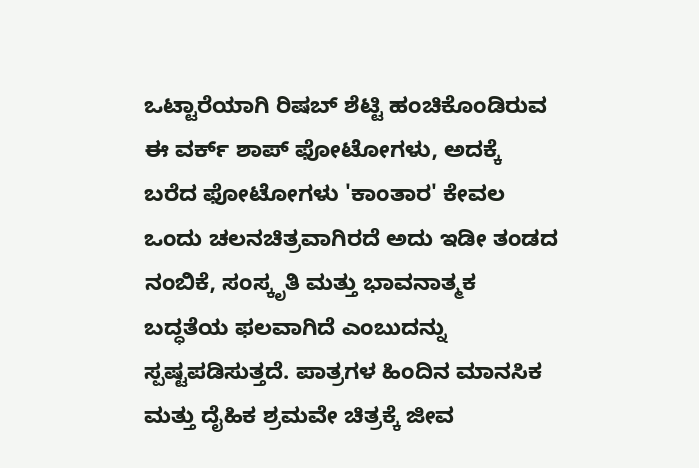ಒಟ್ಟಾರೆಯಾಗಿ ರಿಷಬ್ ಶೆಟ್ಟಿ ಹಂಚಿಕೊಂಡಿರುವ ಈ ವರ್ಕ್ ಶಾಪ್ ಫೋಟೋಗಳು, ಅದಕ್ಕೆ ಬರೆದ ಫೋಟೋಗಳು 'ಕಾಂತಾರ' ಕೇವಲ ಒಂದು ಚಲನಚಿತ್ರವಾಗಿರದೆ ಅದು ಇಡೀ ತಂಡದ ನಂಬಿಕೆ, ಸಂಸ್ಕೃತಿ ಮತ್ತು ಭಾವನಾತ್ಮಕ ಬದ್ಧತೆಯ ಫಲವಾಗಿದೆ ಎಂಬುದನ್ನು ಸ್ಪಷ್ಟಪಡಿಸುತ್ತದೆ. ಪಾತ್ರಗಳ ಹಿಂದಿನ ಮಾನಸಿಕ ಮತ್ತು ದೈಹಿಕ ಶ್ರಮವೇ ಚಿತ್ರಕ್ಕೆ ಜೀವ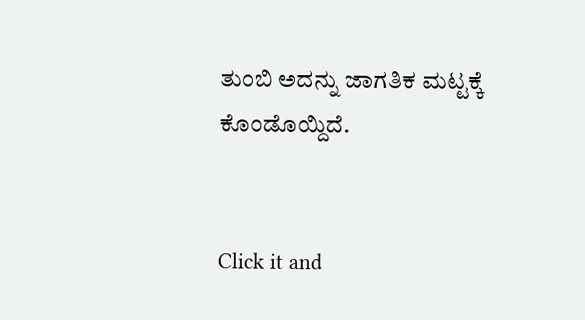ತುಂಬಿ ಅದನ್ನು ಜಾಗತಿಕ ಮಟ್ಟಕ್ಕೆ ಕೊಂಡೊಯ್ದಿದೆ.


Click it and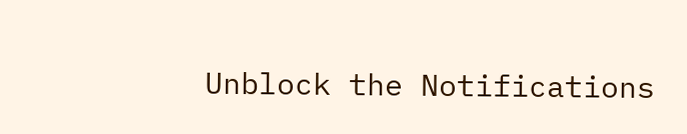Unblock the Notifications